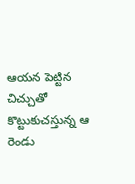ఆయన పెట్టిన చిచ్చుతో కొట్టుకుచస్తున్న ఆ రెండు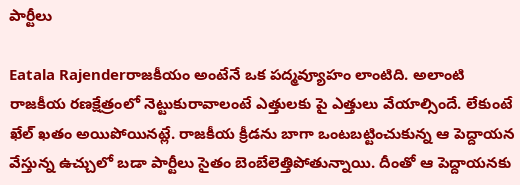పార్టీలు

Eatala Rajenderరాజకీయం అంటేనే ఒక పద్మవ్యూహం లాంటిది. అలాంటి రాజకీయ రణక్షేత్రంలో నెట్టుకురావాలంటే ఎత్తులకు పై ఎత్తులు వేయాల్సిందే. లేకుంటే ఖేల్ ఖతం అయిపోయినట్లే. రాజకీయ క్రీడను బాగా ఒంటబట్టించుకున్న ఆ పెద్దాయన వేస్తున్న ఉచ్చులో బడా పార్టీలు సైతం బెంబేలెత్తిపోతున్నాయి. దీంతో ఆ పెద్దాయనకు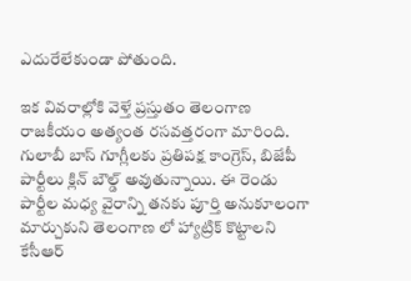ఎదురేలేకుండా పోతుంది.

ఇక వివరాల్లోకి వెళ్తే ప్రస్తుతం తెలంగాణ రాజకీయం అత్యంత రసవత్తరంగా మారింది. గులాబీ బాస్ గూగ్లీలకు ప్రతిపక్ష కాంగ్రెస్, బిజేపీ పార్టీలు క్లిన్ బౌల్డ్ అవుతున్నాయి. ఈ రెండు పార్టీల మధ్య వైరాన్ని తనకు పూర్తి అనుకూలంగా మార్చుకుని తెలంగాణ లో హ్యాట్రిక్ కొట్టాలని కేసీఆర్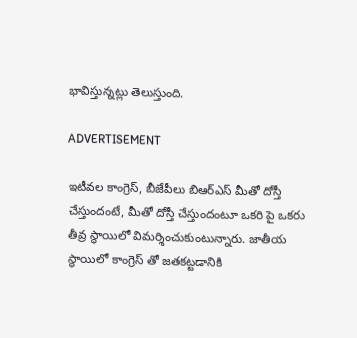భావిస్తున్నట్లు తెలుస్తుంది.

ADVERTISEMENT

ఇటీవల కాంగ్రెస్, బీజేపీలు బిఆర్ఎస్ మీతో దోస్తీ చేస్తుందంటే, మీతో దోస్తీ చేస్తుందంటూ ఒకరి పై ఒకరు తీవ్ర స్థాయిలో విమర్శించుకుంటున్నారు. జాతీయ స్థాయిలో కాంగ్రెస్ తో జతకట్టడానికి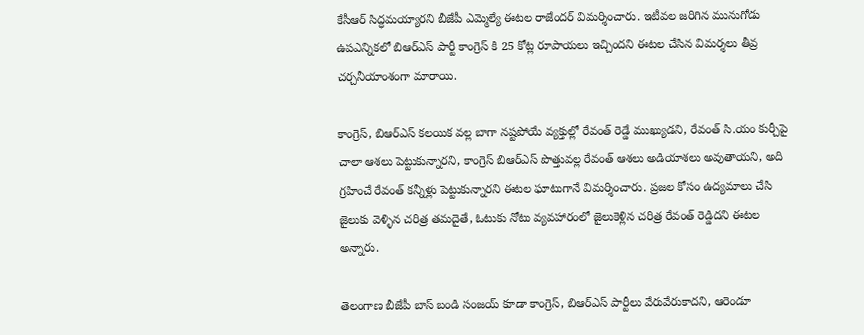కేసీఆర్ సిద్ధమయ్యారని బీజేపీ ఎమ్మెల్యే ఈటల రాజేందర్ విమర్శించారు. ఇటీవల జరిగిన మునుగోడు ఉపఎన్నికలో బిఆర్ఎస్ పార్టీ కాంగ్రెస్ కి 25 కోట్ల రూపాయలు ఇచ్చిందని ఈటల చేసిన విమర్శలు తీవ్ర చర్చనీయాంశంగా మారాయి.

కాంగ్రెస్, బిఆర్ఎస్ కలయిక వల్ల బాగా నష్టపోయే వ్యక్తుల్లో రేవంత్ రెడ్డే ముఖ్యుడని, రేవంత్ సి.యం కుర్చీపై చాలా ఆశలు పెట్టుకున్నారని, కాంగ్రెస్ బిఆర్ఎస్ పొత్తువల్ల రేవంత్ ఆశలు అడియాశలు అవుతాయని, అది గ్రహించే రేవంత్ కన్నీళ్లు పెట్టుకున్నారని ఈటల ఘాటుగానే విమర్శించారు. ప్రజల కోసం ఉద్యమాలు చేసి జైలుకు వెళ్ళిన చరిత్ర తమదైతే, ఓటుకు నోటు వ్యవహారంలో జైలుకెళ్లిన చరిత్ర రేవంత్ రెడ్డిదని ఈటల అన్నారు.

తెలంగాణ బీజేపీ బాస్ బండి సంజయ్ కూడా కాంగ్రెస్, బిఆర్ఎస్ పార్టీలు వేరువేరుకాదని, ఆరెండూ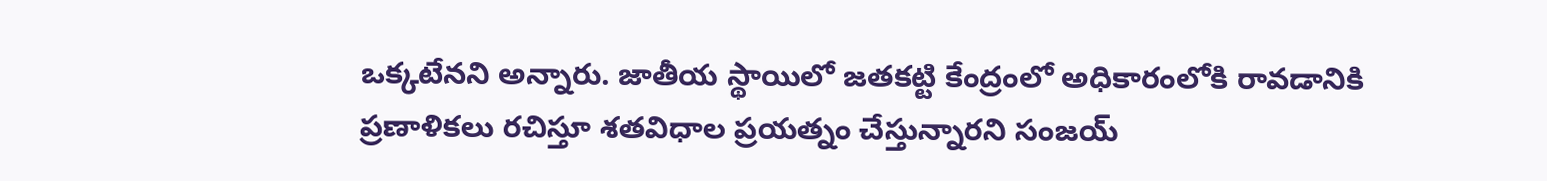ఒక్కటేనని అన్నారు. జాతీయ స్థాయిలో జతకట్టి కేంద్రంలో అధికారంలోకి రావడానికి ప్రణాళికలు రచిస్తూ శతవిధాల ప్రయత్నం చేస్తున్నారని సంజయ్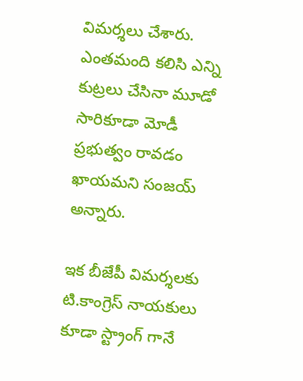విమర్శలు చేశారు. ఎంతమంది కలిసి ఎన్ని కుట్రలు చేసినా మూడో సారికూడా మోడీ ప్రభుత్వం రావడం ఖాయమని సంజయ్ అన్నారు.

ఇక బీజేపీ విమర్శలకు టి.కాంగ్రెస్ నాయకులు కూడా స్ట్రాంగ్ గానే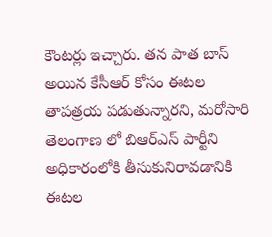కౌంటర్లు ఇచ్చారు. తన పాత బాస్ అయిన కేసీఆర్ కోసం ఈటల తాపత్రయ పడుతున్నారని, మరోసారి తెలంగాణ లో బిఆర్ఎస్ పార్టీని అధికారంలోకి తీసుకునిరావడానికి ఈటల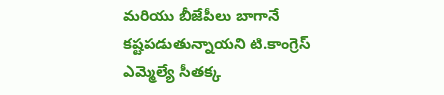మరియు బీజేపీలు బాగానే కష్టపడుతున్నాయని టి.కాంగ్రెస్ ఎమ్మెల్యే సీతక్క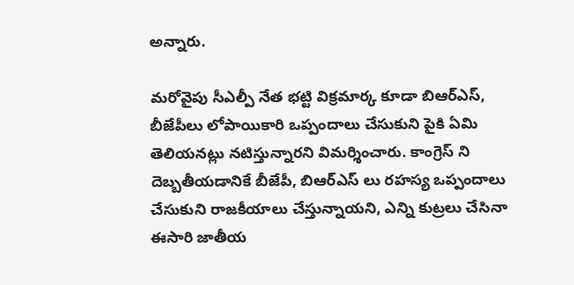అన్నారు.

మరోవైపు సీఎల్పీ నేత భట్టి విక్రమార్క కూడా బిఆర్ఎస్, బీజేపీలు లోపాయికారి ఒప్పందాలు చేసుకుని పైకి ఏమి తెలియనట్లు నటిస్తున్నారని విమర్శించారు. కాంగ్రెస్ ని దెబ్బతీయడానికే బీజేపీ, బిఆర్ఎస్ లు రహస్య ఒప్పందాలు చేసుకుని రాజకీయాలు చేస్తున్నాయని, ఎన్ని కుట్రలు చేసినా ఈసారి జాతీయ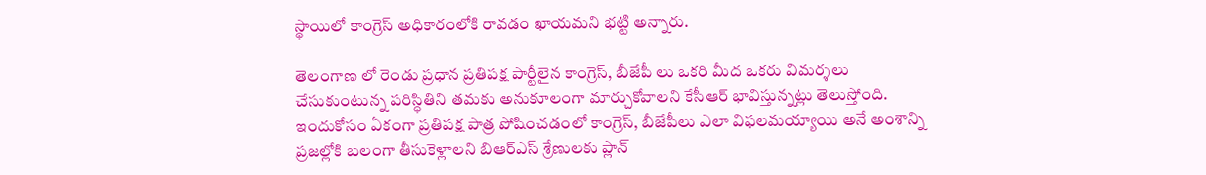స్థాయిలో కాంగ్రెస్ అధికారంలోకి రావడం ఖాయమని భట్టి అన్నారు.

తెలంగాణ లో రెండు ప్రధాన ప్రతిపక్ష పార్టీలైన కాంగ్రెస్, బీజేపీ లు ఒకరి మీద ఒకరు విమర్శలు చేసుకుంటున్న పరిస్ధితిని తమకు అనుకూలంగా మార్చుకోవాలని కేసీఆర్ భావిస్తున్నట్లు తెలుస్తోంది. ఇందుకోసం ఏకంగా ప్రతిపక్ష పాత్ర పోషించడంలో కాంగ్రెస్, బీజేపీలు ఎలా విఫలమయ్యాయి అనే అంశాన్ని ప్రజల్లోకి బలంగా తీసుకెళ్లాలని బిఆర్ఎస్ శ్రేణులకు ప్లాన్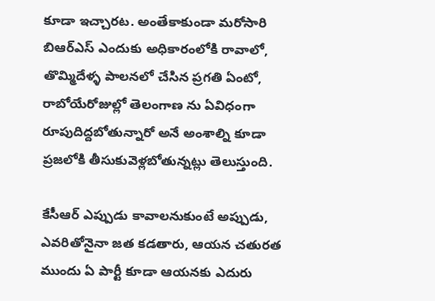కూడా ఇచ్చారట. అంతేకాకుండా మరోసారి బిఆర్ఎస్ ఎందుకు అధికారంలోకి రావాలో, తొమ్మిదేళ్ళ పాలనలో చేసిన ప్రగతి ఏంటో, రాబోయేరోజుల్లో తెలంగాణ ను ఏవిధంగా రూపుదిద్దబోతున్నారో అనే అంశాల్ని కూడా ప్రజలోకి తీసుకువెళ్లబోతున్నట్లు తెలుస్తుంది.

కేసీఆర్ ఎప్పుడు కావాలనుకుంటే అప్పుడు, ఎవరితోనైనా జత కడతారు, ఆయన చతురత ముందు ఏ పార్టీ కూడా ఆయనకు ఎదురు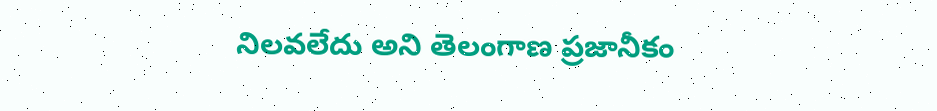నిలవలేదు అని తెలంగాణ ప్రజానీకం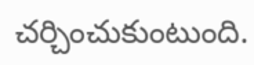చర్చించుకుంటుంది.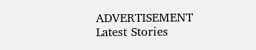ADVERTISEMENT
Latest Stories